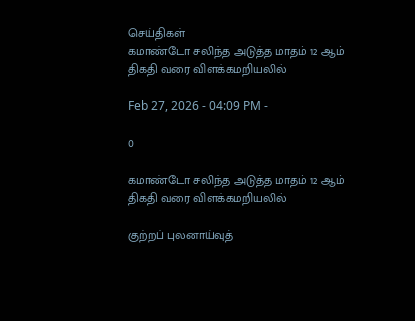செய்திகள்
கமாண்டோ சலிந்த அடுத்த மாதம் 12 ஆம் திகதி வரை விளக்கமறியலில்

Feb 27, 2026 - 04:09 PM -

0

கமாண்டோ சலிந்த அடுத்த மாதம் 12 ஆம் திகதி வரை விளக்கமறியலில்

குற்றப் புலனாய்வுத்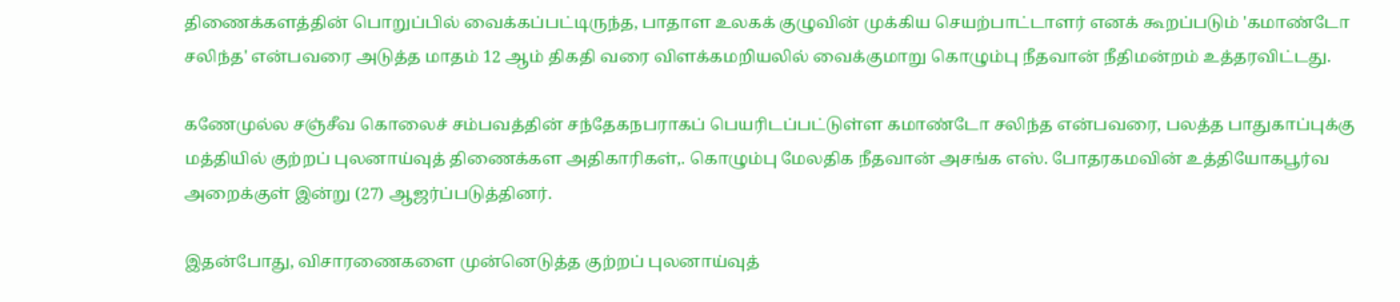திணைக்களத்தின் பொறுப்பில் வைக்கப்பட்டிருந்த, பாதாள உலகக் குழுவின் முக்கிய செயற்பாட்டாளர் எனக் கூறப்படும் 'கமாண்டோ சலிந்த' என்பவரை அடுத்த மாதம் 12 ஆம் திகதி வரை விளக்கமறியலில் வைக்குமாறு கொழும்பு நீதவான் நீதிமன்றம் உத்தரவிட்டது.

கணேமுல்ல சஞ்சீவ கொலைச் சம்பவத்தின் சந்தேகநபராகப் பெயரிடப்பட்டுள்ள கமாண்டோ சலிந்த என்பவரை, பலத்த பாதுகாப்புக்கு மத்தியில் குற்றப் புலனாய்வுத் திணைக்கள அதிகாரிகள்,. கொழும்பு மேலதிக நீதவான் அசங்க எஸ். போதரகமவின் உத்தியோகபூர்வ அறைக்குள் இன்று (27) ஆஜர்ப்படுத்தினர்.

இதன்போது, விசாரணைகளை முன்னெடுத்த குற்றப் புலனாய்வுத்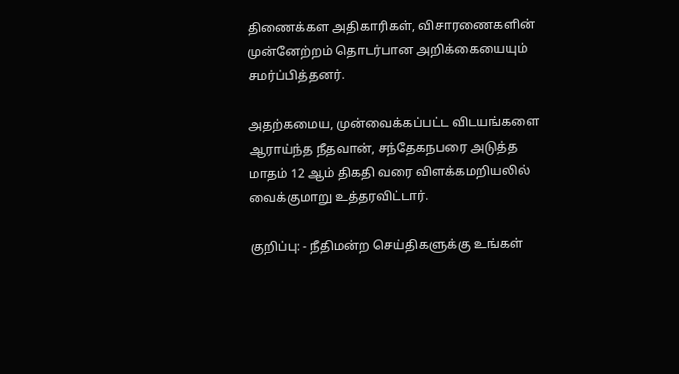திணைக்கள அதிகாரிகள், விசாரணைகளின் முன்னேற்றம் தொடர்பான அறிக்கையையும் சமர்ப்பித்தனர்.

அதற்கமைய, முன்வைக்கப்பட்ட விடயங்களை ஆராய்ந்த நீதவான், சந்தேகநபரை அடுத்த மாதம் 12 ஆம் திகதி வரை விளக்கமறியலில் வைக்குமாறு உத்தரவிட்டார்.

குறிப்பு: - நீதிமன்ற செய்திகளுக்கு உங்கள்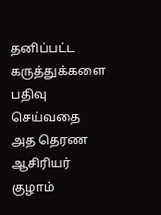தனிப்பட்ட கருத்துக்களை பதிவு செய்வதை அத தெரண ஆசிரியர் குழாம்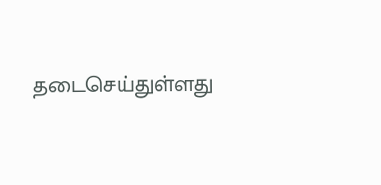தடைசெய்துள்ளது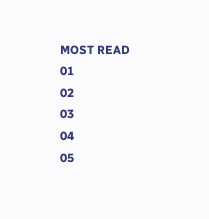MOST READ
01
02
03
04
05